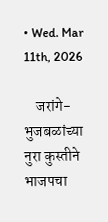• Wed. Mar 11th, 2026

    जरांगे-भुजबळांच्या नुरा कुस्तीने भाजपचा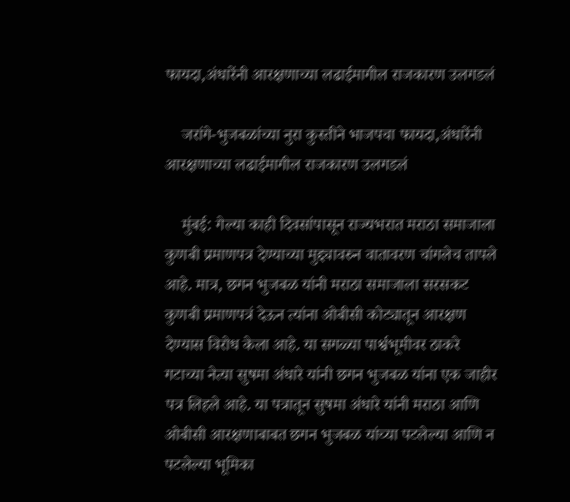फायदा,अंधारेंनी आरक्षणाच्या लढाईमागील राजकारण उलगडलं

    जरांगे-भुजबळांच्या नुरा कुस्तीने भाजपचा फायदा,अंधारेंनी आरक्षणाच्या लढाईमागील राजकारण उलगडलं

    मुंबई: गेल्या काही दिवसांपासून राज्यभरात मराठा समाजाला कुणबी प्रमाणपत्र देण्याच्या मुद्द्यावरुन वातावरण चांगलेच तापले आहे. मात्र, छगन भुजबळ यांनी मराठा समाजाला सरसकट कुणबी प्रमाणपत्रं देऊन त्यांना ओबीसी कोट्यातून आरक्षण देण्यास विरोध केला आहे. या सगळ्या पार्श्वभूमीवर ठाकरे गटाच्या नेत्या सुषमा अंधारे यांनी छगन भुजबळ यांना एक जाहीर पत्र लिहले आहे. या पत्रातून सुषमा अंधारे यांनी मराठा आणि ओबीसी आरक्षणाबाबत छगन भुजबळ यांच्या पटलेल्या आणि न पटलेल्या भूमिका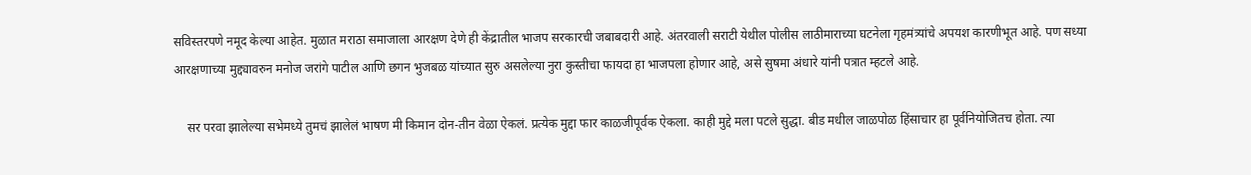सविस्तरपणे नमूद केल्या आहेत. मुळात मराठा समाजाला आरक्षण देणे ही केंद्रातील भाजप सरकारची जबाबदारी आहे. अंतरवाली सराटी येथील पोलीस लाठीमाराच्या घटनेला गृहमंत्र्यांचे अपयश कारणीभूत आहे. पण सध्या आरक्षणाच्या मुद्द्यावरुन मनोज जरांगे पाटील आणि छगन भुजबळ यांच्यात सुरु असलेल्या नुरा कुस्तीचा फायदा हा भाजपला होणार आहे, असे सुषमा अंधारे यांनी पत्रात म्हटले आहे.

    सर परवा झालेल्या सभेमध्ये तुमचं झालेलं भाषण मी किमान दोन-तीन वेळा ऐकलं. प्रत्येक मुद्दा फार काळजीपूर्वक ऐकला. काही मुद्दे मला पटले सुद्धा. बीड मधील जाळपोळ हिंसाचार हा पूर्वनियोजितच होता. त्या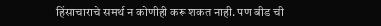हिंसाचाराचे समर्थ न कोणीही करू शकत नाही. पण बीड ची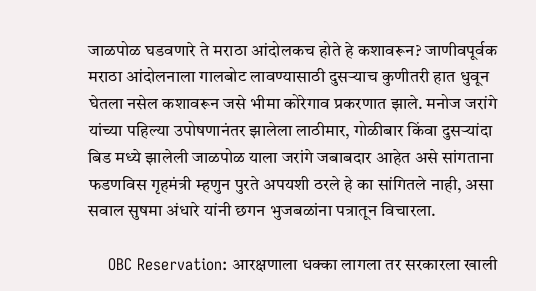जाळपोळ घडवणारे ते मराठा आंदोलकच होते हे कशावरून? जाणीवपूर्वक मराठा आंदोलनाला गालबोट लावण्यासाठी दुसऱ्याच कुणीतरी हात धुवून घेतला नसेल कशावरून जसे भीमा कोरेगाव प्रकरणात झाले. मनोज जरांगे यांच्या पहिल्या उपोषणानंतर झालेला लाठीमार, गोळीबार किंवा दुसऱ्यांदा बिड मध्ये झालेली जाळपोळ याला जरांगे जबाबदार आहेत असे सांगताना फडणविस गृहमंत्री म्हणुन पुरते अपयशी ठरले हे का सांगितले नाही, असा सवाल सुषमा अंधारे यांनी छगन भुजबळांना पत्रातून विचारला.

    OBC Reservation: आरक्षणाला धक्का लागला तर सरकारला खाली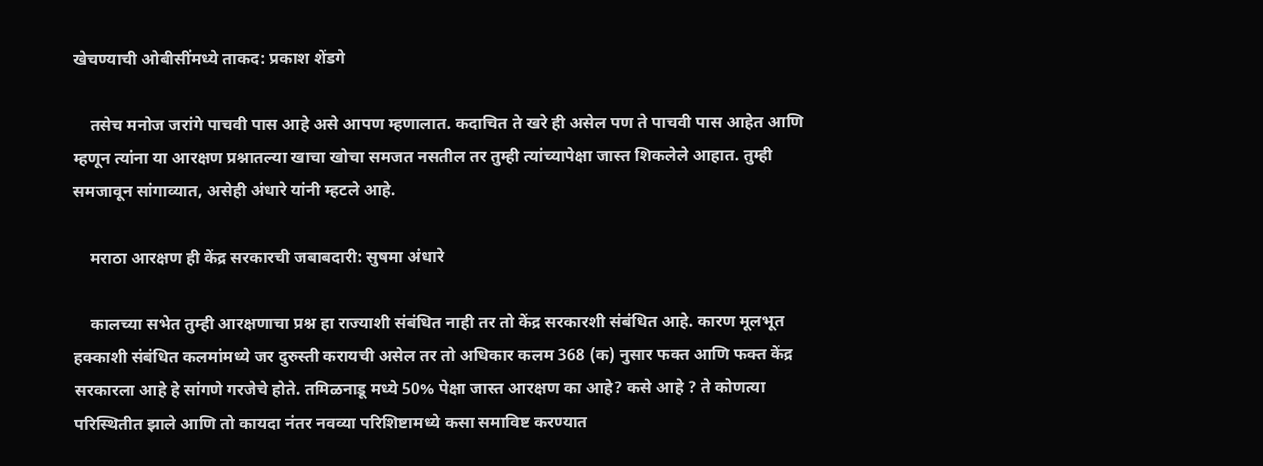खेचण्याची ओबीसींमध्ये ताकद: प्रकाश शेंडगे

    तसेच मनोज जरांगे पाचवी पास आहे असे आपण म्हणालात. कदाचित ते खरे ही असेल पण ते पाचवी पास आहेत आणि म्हणून त्यांना या आरक्षण प्रश्नातल्या खाचा खोचा समजत नसतील तर तुम्ही त्यांच्यापेक्षा जास्त शिकलेले आहात. तुम्ही समजावून सांगाव्यात, असेही अंधारे यांनी म्हटले आहे.

    मराठा आरक्षण ही केंद्र सरकारची जबाबदारी: सुषमा अंधारे

    कालच्या सभेत तुम्ही आरक्षणाचा प्रश्न हा राज्याशी संबंधित नाही तर तो केंद्र सरकारशी संबंधित आहे. कारण मूलभूत हक्काशी संबंधित कलमांमध्ये जर दुरुस्ती करायची असेल तर तो अधिकार कलम 368 (क) नुसार फक्त आणि फक्त केंद्र सरकारला आहे हे सांगणे गरजेचे होते. तमिळनाडू मध्ये 50% पेक्षा जास्त आरक्षण का आहे? कसे आहे ? ते कोणत्या परिस्थितीत झाले आणि तो कायदा नंतर नवव्या परिशिष्टामध्ये कसा समाविष्ट करण्यात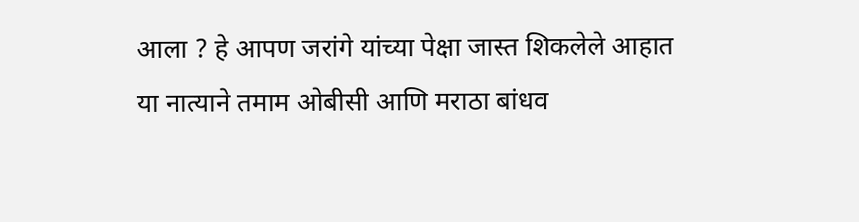आला ? हे आपण जरांगे यांच्या पेक्षा जास्त शिकलेले आहात या नात्याने तमाम ओबीसी आणि मराठा बांधव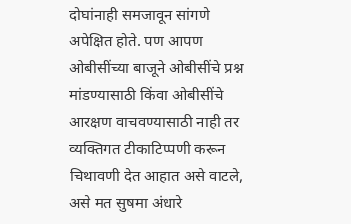दोघांनाही समजावून सांगणे अपेक्षित होते. पण आपण ओबीसींच्या बाजूने ओबीसींचे प्रश्न मांडण्यासाठी किंवा ओबीसींचे आरक्षण वाचवण्यासाठी नाही तर व्यक्तिगत टीकाटिप्पणी करून चिथावणी देत आहात असे वाटले, असे मत सुषमा अंधारे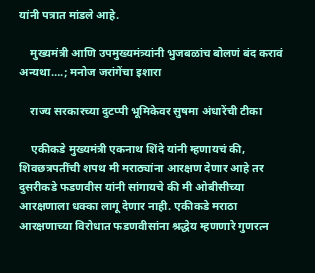यांनी पत्रात मांडले आहे.

    मुख्यमंत्री आणि उपमुख्यमंत्र्यांनी भुजबळांच बोलणं बंद करावं अन्यथा….; मनोज जरांगेंचा इशारा

    राज्य सरकारच्या दुटप्पी भूमिकेवर सुषमा अंधारेंची टीका

    एकीकडे मुख्यमंत्री एकनाथ शिंदे यांनी म्हणायचं की, शिवछत्रपतींची शपथ मी मराठ्यांना आरक्षण देणार आहे तर दुसरीकडे फडणवीस यांनी सांगायचे की मी ओबीसीच्या आरक्षणाला धक्का लागू देणार नाही. एकीकडे मराठा आरक्षणाच्या विरोधात फडणवीसांना श्रद्धेय म्हणणारे गुणरत्न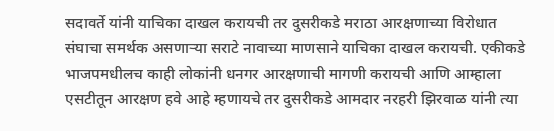सदावर्ते यांनी याचिका दाखल करायची तर दुसरीकडे मराठा आरक्षणाच्या विरोधात संघाचा समर्थक असणाऱ्या सराटे नावाच्या माणसाने याचिका दाखल करायची. एकीकडे भाजपमधीलच काही लोकांनी धनगर आरक्षणाची मागणी करायची आणि आम्हाला एसटीतून आरक्षण हवे आहे म्हणायचे तर दुसरीकडे आमदार नरहरी झिरवाळ यांनी त्या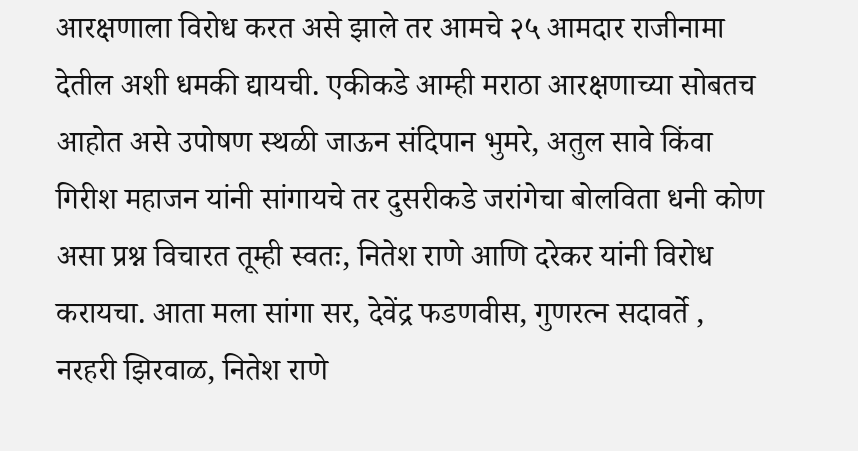आरक्षणाला विरोध करत असे झाले तर आमचे २५ आमदार राजीनामा देतील अशी धमकी द्यायची. एकीकडे आम्ही मराठा आरक्षणाच्या सोबतच आहोत असे उपोषण स्थळी जाऊन संदिपान भुमरे, अतुल सावे किंवा गिरीश महाजन यांनी सांगायचे तर दुसरीकडे जरांगेचा बोलविता धनी कोण असा प्रश्न विचारत तूम्ही स्वतः, नितेश राणे आणि दरेकर यांनी विरोध करायचा. आता मला सांगा सर, देवेंद्र फडणवीस, गुणरत्न सदावर्ते , नरहरी झिरवाळ, नितेश राणे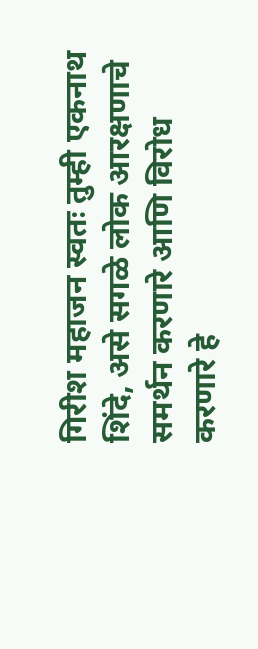गिरीश महाजन स्वतः तुम्ही एकनाथ शिंदे, असे सगळे लोक आरक्षणाचे समर्थन करणारे आणि विरोध करणारे हे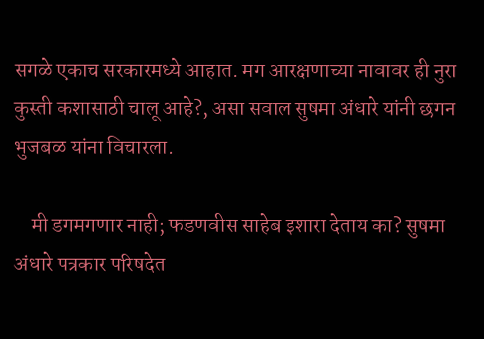सगळे एकाच सरकारमध्ये आहात. मग आरक्षणाच्या नावावर ही नुरा कुस्ती कशासाठी चालू आहे?, असा सवाल सुषमा अंधारे यांनी छगन भुजबळ यांना विचारला.

    मी डगमगणार नाही; फडणवीस साहेब इशारा देताय का? सुषमा अंधारे पत्रकार परिषदेत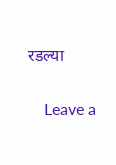रडल्या

    Leave a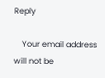Reply

    Your email address will not be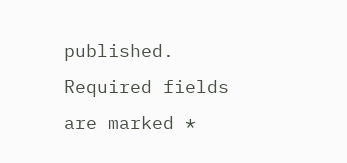published. Required fields are marked *